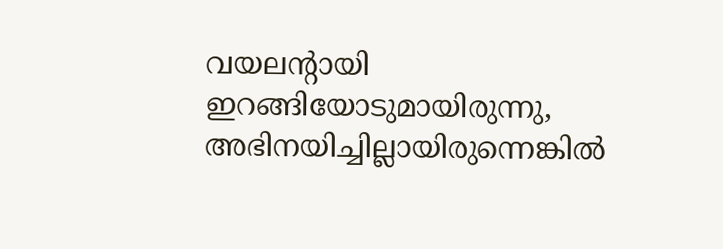വയലന്റായി ഇറങ്ങിയോടുമായിരുന്നു, അഭിനയിച്ചില്ലായിരുന്നെങ്കിൽ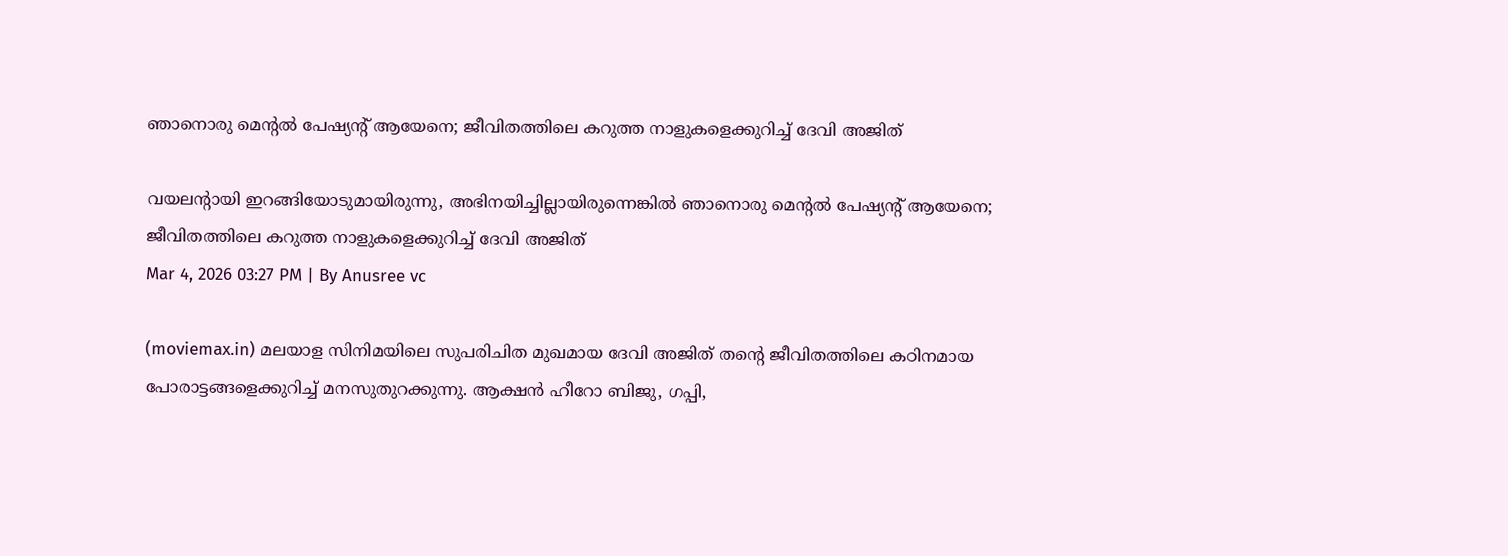ഞാനൊരു മെന്റൽ പേഷ്യന്റ് ആയേനെ; ജീവിതത്തിലെ കറുത്ത നാളുകളെക്കുറിച്ച് ദേവി അജിത്

വയലന്റായി ഇറങ്ങിയോടുമായിരുന്നു, അഭിനയിച്ചില്ലായിരുന്നെങ്കിൽ ഞാനൊരു മെന്റൽ പേഷ്യന്റ് ആയേനെ; ജീവിതത്തിലെ കറുത്ത നാളുകളെക്കുറിച്ച് ദേവി അജിത്
Mar 4, 2026 03:27 PM | By Anusree vc

(moviemax.in) മലയാള സിനിമയിലെ സുപരിചിത മുഖമായ ദേവി അജിത് തന്റെ ജീവിതത്തിലെ കഠിനമായ പോരാട്ടങ്ങളെക്കുറിച്ച് മനസുതുറക്കുന്നു. ആക്ഷൻ ഹീറോ ബിജു, ഗപ്പി,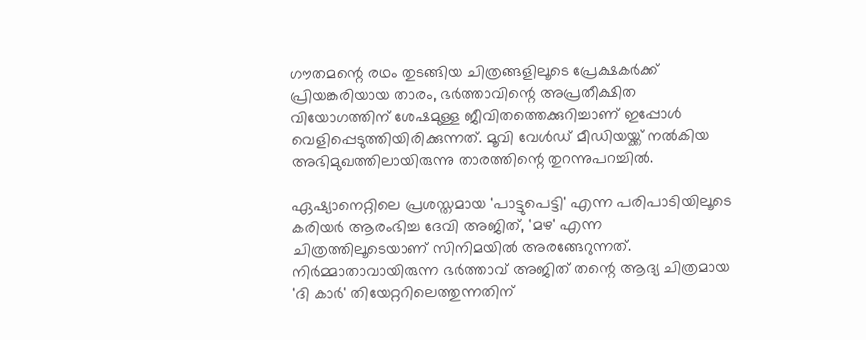ഗൗതമന്റെ രഥം തുടങ്ങിയ ചിത്രങ്ങളിലൂടെ പ്രേക്ഷകർക്ക് പ്രിയങ്കരിയായ താരം, ഭർത്താവിന്റെ അപ്രതീക്ഷിത വിയോഗത്തിന് ശേഷമുള്ള ജീവിതത്തെക്കുറിച്ചാണ് ഇപ്പോൾ വെളിപ്പെടുത്തിയിരിക്കുന്നത്. മൂവി വേൾഡ് മീഡിയയ്ക്ക് നൽകിയ അഭിമുഖത്തിലായിരുന്നു താരത്തിന്റെ തുറന്നുപറച്ചിൽ.

ഏഷ്യാനെറ്റിലെ പ്രശസ്തമായ 'പാട്ടുപെട്ടി' എന്ന പരിപാടിയിലൂടെ കരിയർ ആരംഭിച്ച ദേവി അജിത്, 'മഴ' എന്ന ചിത്രത്തിലൂടെയാണ് സിനിമയിൽ അരങ്ങേറുന്നത്. നിർമ്മാതാവായിരുന്ന ഭർത്താവ് അജിത് തന്റെ ആദ്യ ചിത്രമായ 'ദി കാർ' തിയേറ്ററിലെത്തുന്നതിന്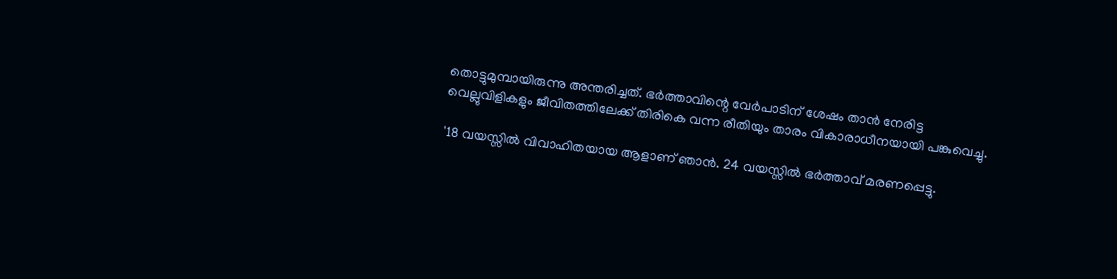തൊട്ടുമുമ്പായിരുന്നു അന്തരിച്ചത്. ഭർത്താവിന്റെ വേർപാടിന് ശേഷം താൻ നേരിട്ട വെല്ലുവിളികളും ജീവിതത്തിലേക്ക് തിരികെ വന്ന രീതിയും താരം വികാരാധീനയായി പങ്കുവെച്ചു.

'18 വയസ്സില്‍ വിവാഹിതയായ ആളാണ് ഞാന്‍. 24 വയസ്സില്‍ ഭര്‍ത്താവ് മരണപ്പെട്ടു.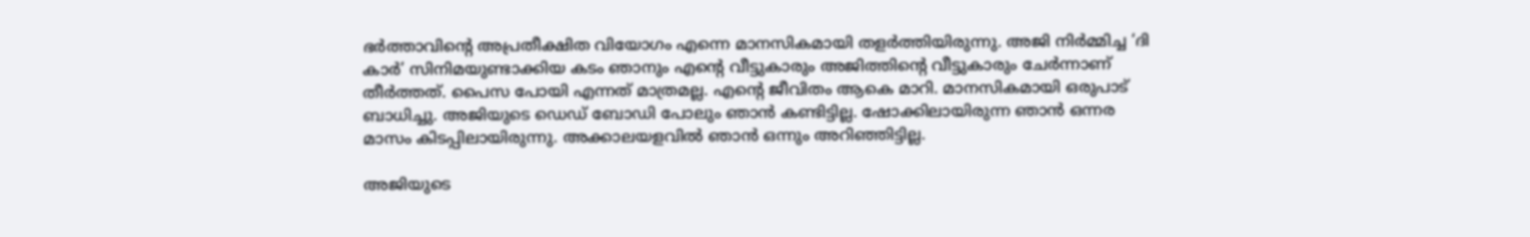ഭര്‍ത്താവിന്റെ അപ്രതീക്ഷിത വിയോഗം എന്നെ മാനസികമായി തളര്‍ത്തിയിരുന്നു. അജി നിര്‍മ്മിച്ച ‘ദി കാർ’ സിനിമയുണ്ടാക്കിയ കടം ഞാനും എന്റെ വീട്ടുകാരും അജിത്തിന്റെ വീട്ടുകാരും ചേർന്നാണ് തീർത്തത്. പൈസ പോയി എന്നത് മാത്രമല്ല. എന്റെ ജീവിതം ആകെ മാറി. മാനസികമായി ഒരുപാട് ബാധിച്ചു. അജിയുടെ ഡെഡ് ബോഡി പോലും ഞാൻ കണ്ടിട്ടില്ല. ഷോക്കിലായിരുന്ന ഞാന്‍ ഒന്നര മാസം കിടപ്പിലായിരുന്നു. അക്കാലയളവില്‍ ഞാന്‍ ഒന്നും അറി‍ഞ്ഞിട്ടില്ല.

അജിയുടെ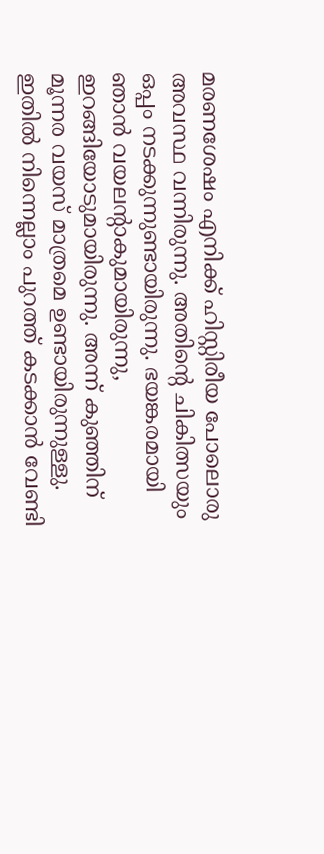മരണശേഷം എനിക്ക് ഹിസ്റ്റിരീയ പോലൊരു അവസ്ഥ വന്നിരുന്നു. അതിന്റെ ചികിത്സയും ഒപ്പം നടക്കുന്നുണ്ടായിരുന്നു. ഭയങ്കരമായി ഞാൻ വയലന്റാകുമായിരുന്നു, ഇറങ്ങിയോടുമായിരുന്നു. അന്ന് കുഞ്ഞിന് മൂന്നര വയസ് മാത്രമെ ഉണ്ടായിരുന്നുള്ളു. ഇതിൽ നിന്നെല്ലാം പുറത്ത് കടക്കാൻ വേണ്ടി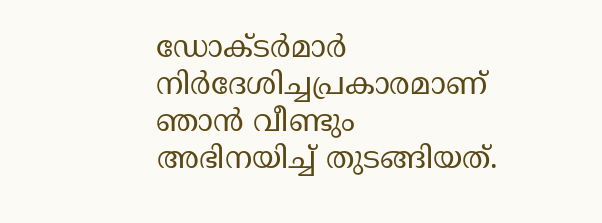ഡോക്ടർ‌മാർ നിർദേശിച്ചപ്രകാരമാണ് ഞാൻ വീണ്ടും അഭിനയിച്ച് തുടങ്ങിയത്.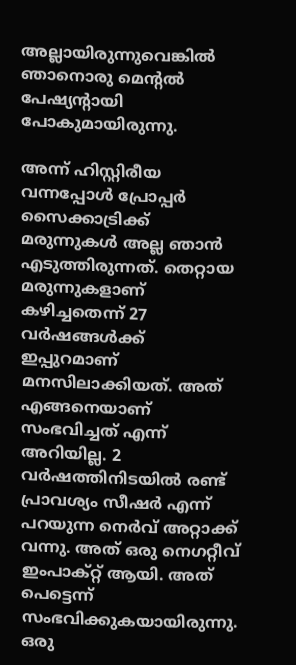അല്ലായിരുന്നുവെങ്കിൽ ഞാനൊരു മെന്റൽ പേഷ്യന്റായി പോകുമായിരുന്നു.

അന്ന് ഹിസ്റ്റിരീയ വന്നപ്പോൾ പ്രോപ്പർ സൈക്കാട്രിക്ക് മരുന്നുകൾ അല്ല ഞാൻ എടുത്തിരുന്നത്. തെറ്റായ മരുന്നുകളാണ് കഴിച്ചതെന്ന് 27 വര്‍ഷങ്ങള്‍ക്ക് ഇപ്പുറമാണ് മനസിലാക്കിയത്. അത് എങ്ങനെയാണ് സംഭവിച്ചത് എന്ന് അറിയില്ല. 2 വര്‍ഷത്തിനിടയില്‍ രണ്ട് പ്രാവശ്യം സീഷര്‍ എന്ന് പറയുന്ന നെര്‍വ് അറ്റാക്ക് വന്നു. അത് ഒരു നെഗറ്റീവ് ഇംപാക്റ്റ് ആയി. അത് പെട്ടെന്ന് സംഭവിക്കുകയായിരുന്നു. ഒരു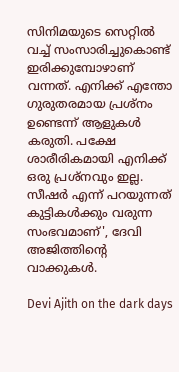സിനിമയുടെ സെറ്റില്‍ വച്ച് സംസാരിച്ചുകൊണ്ട് ഇരിക്കുമ്പോഴാണ് വന്നത്. എനിക്ക് എന്തോ ഗുരുതരമായ പ്രശ്നം ഉണ്ടെന്ന് ആളുകള്‍ കരുതി. പക്ഷേ ശാരീരികമായി എനിക്ക് ഒരു പ്രശ്നവും ഇല്ല. സീഷര്‍ എന്ന് പറയുന്നത് കുട്ടികള്‍ക്കും വരുന്ന സംഭവമാണ്', ദേവി അജിത്തിന്റെ വാക്കുകൾ.

Devi Ajith on the dark days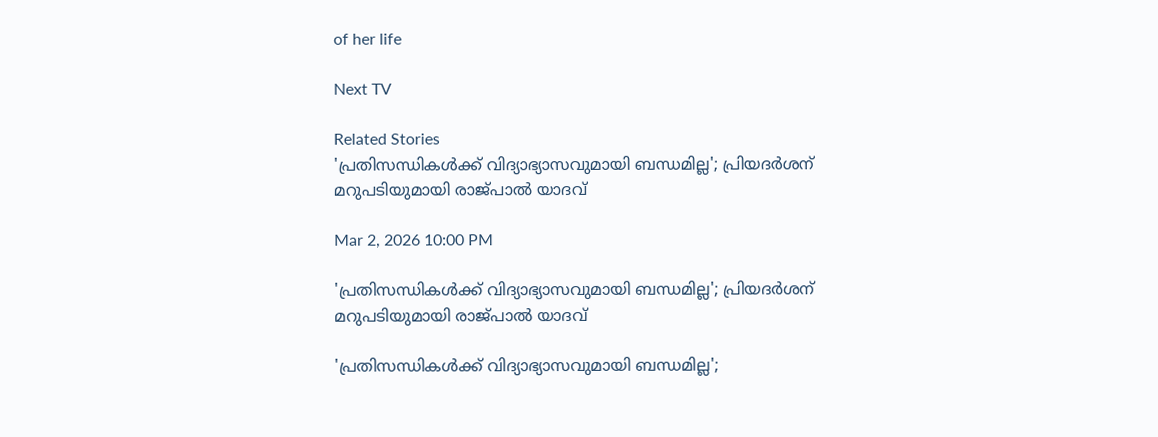of her life

Next TV

Related Stories
'പ്രതിസന്ധികൾക്ക് വിദ്യാഭ്യാസവുമായി ബന്ധമില്ല'; പ്രിയദർശന് മറുപടിയുമായി രാജ്പാൽ യാദവ്

Mar 2, 2026 10:00 PM

'പ്രതിസന്ധികൾക്ക് വിദ്യാഭ്യാസവുമായി ബന്ധമില്ല'; പ്രിയദർശന് മറുപടിയുമായി രാജ്പാൽ യാദവ്

'പ്രതിസന്ധികൾക്ക് വിദ്യാഭ്യാസവുമായി ബന്ധമില്ല';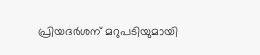പ്രിയദർശന് മറുപടിയുമായി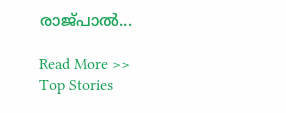രാജ്പാൽ...

Read More >>
Top Stories